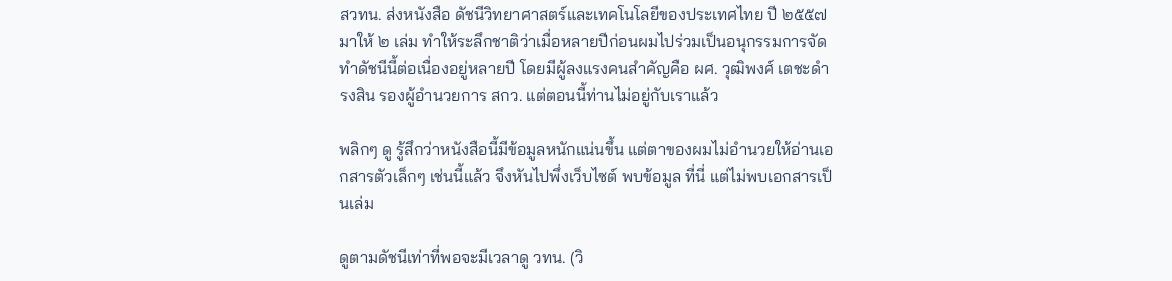สวทน. ส่งหนังสือ ดัชนีวิทยาศาสตร์และเทคโนโลยีของประเทศไทย ปี ๒๕๕๗ มาให้ ๒ เล่ม ทำให้ระลึกชาติว่าเมื่อหลายปีก่อนผมไปร่วมเป็นอนุกรรมการจัดทำดัชนีนี้ต่อเนื่องอยู่หลายปี โดยมีผู้ลงแรงคนสำคัญคือ ผศ. วุฒิพงศ์ เตชะดำรงสิน รองผู้อำนวยการ สกว. แต่ตอนนี้ท่านไม่อยู่กับเราแล้ว

พลิกๆ ดู รู้สึกว่าหนังสือนี้มีข้อมูลหนักแน่นขึ้น แต่ตาของผมไม่อำนวยให้อ่านเอกสารตัวเล็กๆ เช่นนี้แล้ว จึงหันไปพึ่งเว็บไซต์ พบข้อมูล ที่นี่ แต่ไม่พบเอกสารเป็นเล่ม

ดูตามดัชนีเท่าที่พอจะมีเวลาดู วทน. (วิ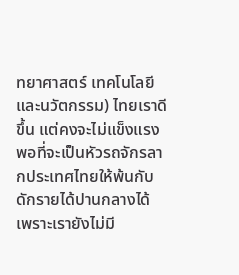ทยาศาสตร์ เทคโนโลยี และนวัตกรรม) ไทยเราดีขึ้น แต่คงจะไม่แข็งแรงพอที่จะเป็นหัวรถจักรลากประเทศไทยให้พ้นกับดักรายได้ปานกลางได้ เพราะเรายังไม่มี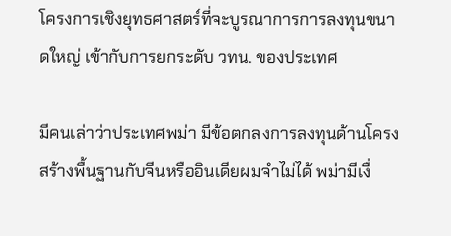โครงการเชิงยุทธศาสตร์ที่จะบูรณาการการลงทุนขนาดใหญ่ เข้ากับการยกระดับ วทน. ของประเทศ

มีคนเล่าว่าประเทศพม่า มีข้อตกลงการลงทุนด้านโครงสร้างพื้นฐานกับจีนหรืออินเดียผมจำไม่ได้ พม่ามีเงื่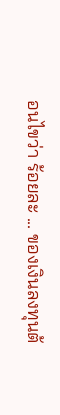อนไขว่า ร้อยละ ... ของเงินลงทุนต้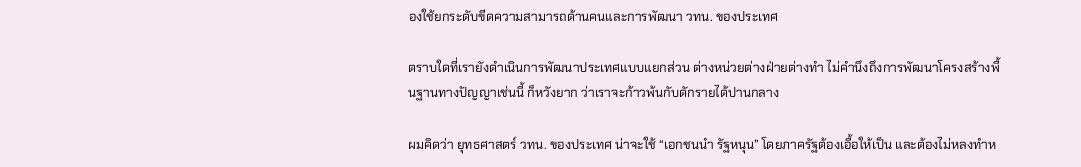องใช้ยกระดับขีดความสามารถด้านคนและการพัฒนา วทน. ของประเทศ

ตราบใดที่เรายังดำเนินการพัฒนาประเทศแบบแยกส่วน ต่างหน่วยต่างฝ่ายต่างทำ ไม่คำนึงถึงการพัฒนาโครงสร้างพื้นฐานทางปัญญาเช่นนี้ ก็หวังยาก ว่าเราจะก้าวพ้นกับดักรายได้ปานกลาง

ผมคิดว่า ยุทธศาสตร์ วทน. ของประเทศ น่าจะใช้ “เอกชนนำ รัฐหนุน” โดยภาครัฐต้องเอื้อให้เป็น และต้องไม่หลงทำห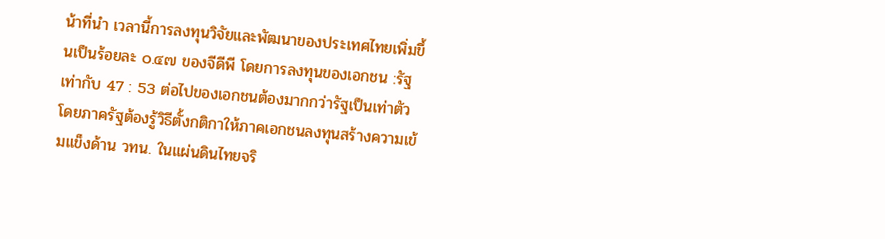น้าที่นำ เวลานี้การลงทุนวิจัยและพัฒนาของประเทศไทยเพิ่มขึ้นเป็นร้อยละ ๐.๔๗ ของจีดีพี โดยการลงทุนของเอกชน :รัฐ เท่ากับ 47 : 53 ต่อไปของเอกชนต้องมากกว่ารัฐเป็นเท่าตัว โดยภาครัฐต้องรู้วิธีตั้งกติกาให้ภาคเอกชนลงทุนสร้างความเข้มแข็งด้าน วทน. ในแผ่นดินไทยจริ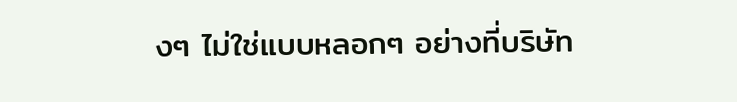งๆ ไม่ใช่แบบหลอกๆ อย่างที่บริษัท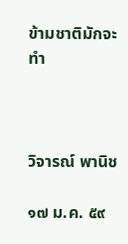ข้ามชาติมักจะทำ



วิจารณ์ พานิช

๑๗ ม.ค. ๕๙